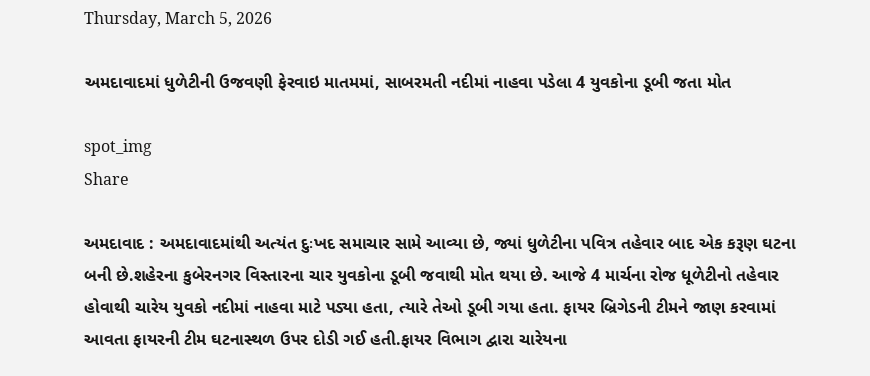Thursday, March 5, 2026

અમદાવાદમાં ધુળેટીની ઉજવણી ફેરવાઇ માતમમાં, સાબરમતી નદીમાં નાહવા પડેલા 4 યુવકોના ડૂબી જતા મોત

spot_img
Share

અમદાવાદ : અમદાવાદમાંથી અત્યંત દુઃખદ સમાચાર સામે આવ્યા છે, જ્યાં ધુળેટીના પવિત્ર તહેવાર બાદ એક કરૂણ ઘટના બની છે.શહેરના કુબેરનગર વિસ્તારના ચાર યુવકોના ડૂબી જવાથી મોત થયા છે. આજે 4 માર્ચના રોજ ધૂળેટીનો તહેવાર હોવાથી ચારેય યુવકો નદીમાં નાહવા માટે પડ્યા હતા, ત્યારે તેઓ ડૂબી ગયા હતા. ફાયર બ્રિગેડની ટીમને જાણ કરવામાં આવતા ફાયરની ટીમ ઘટનાસ્થળ ઉપર દોડી ગઈ હતી.ફાયર વિભાગ દ્વારા ચારેયના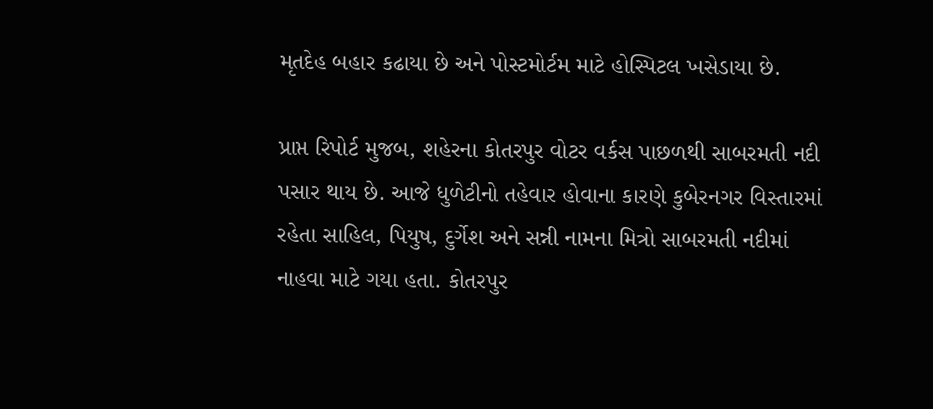મૃતદેહ બહાર કઢાયા છે અને પોસ્ટમોર્ટમ માટે હોસ્પિટલ ખસેડાયા છે.

પ્રાપ્ત રિપોર્ટ મુજબ, શહેરના કોતરપુર વોટર વર્કસ પાછળથી સાબરમતી નદી પસાર થાય છે. આજે ધુળેટીનો તહેવાર હોવાના કારણે કુબેરનગર વિસ્તારમાં રહેતા સાહિલ, પિયુષ, દુર્ગેશ અને સન્ની નામના મિત્રો સાબરમતી નદીમાં નાહવા માટે ગયા હતા. કોતરપુર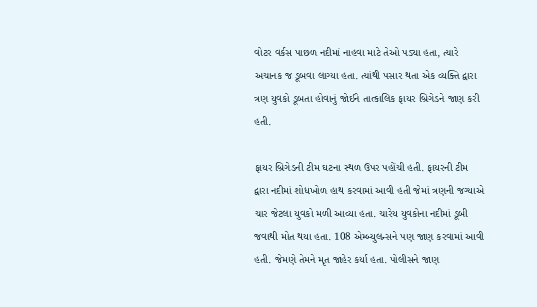વોટર વર્કસ પાછળ નદીમાં નાહવા માટે તેઓ પડ્યા હતા, ત્યારે અચાનક જ ડૂબવા લાગ્યા હતા. ત્યાંથી પસાર થતા એક વ્યક્તિ દ્વારા ત્રણ યુવકો ડૂબતા હોવાનું જોઈને તાત્કાલિક ફાયર બ્રિગેડને જાણ કરી હતી.

ફાયર બ્રિગેડની ટીમ ઘટના સ્થળ ઉપર પહોંચી હતી. ફાયરની ટીમ દ્વારા નદીમાં શોધખોળ હાથ કરવામાં આવી હતી જેમાં ત્રણની જગ્યાએ ચાર જેટલા યુવકો મળી આવ્યા હતા. ચારેય યુવકોના નદીમાં ડૂબી જવાથી મોત થયા હતા. 108 એમ્બ્યુલન્સને પણ જાણ કરવામાં આવી હતી. જેમણે તેમને મૃત જાહેર કર્યા હતા. પોલીસને જાણ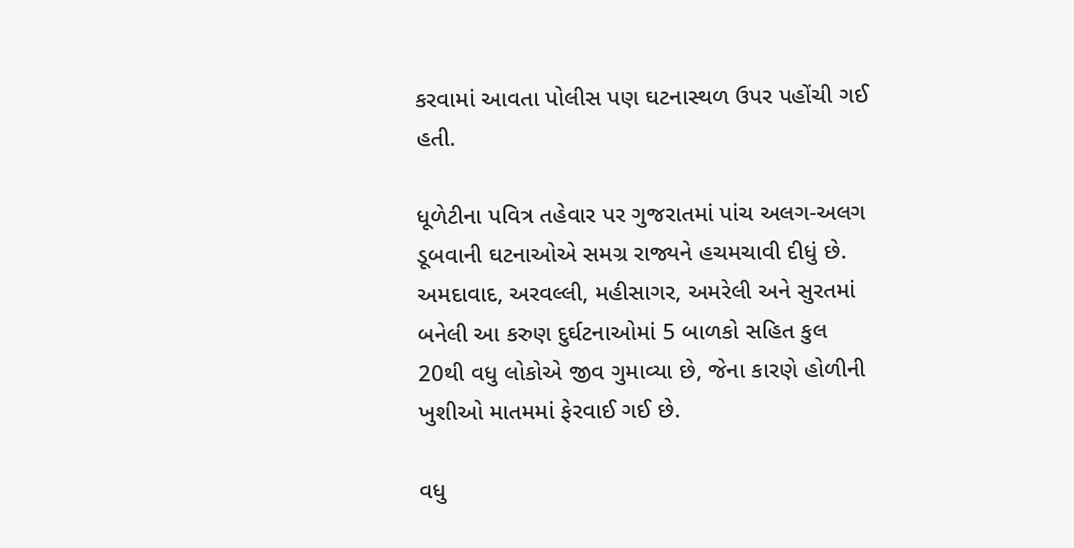કરવામાં આવતા પોલીસ પણ ઘટનાસ્થળ ઉપર પહોંચી ગઈ હતી.

ધૂળેટીના પવિત્ર તહેવાર પર ગુજરાતમાં પાંચ અલગ-અલગ ડૂબવાની ઘટનાઓએ સમગ્ર રાજ્યને હચમચાવી દીધું છે. અમદાવાદ, અરવલ્લી, મહીસાગર, અમરેલી અને સુરતમાં બનેલી આ કરુણ દુર્ઘટનાઓમાં 5 બાળકો સહિત કુલ 20થી વધુ લોકોએ જીવ ગુમાવ્યા છે, જેના કારણે હોળીની ખુશીઓ માતમમાં ફેરવાઈ ગઈ છે.

વધુ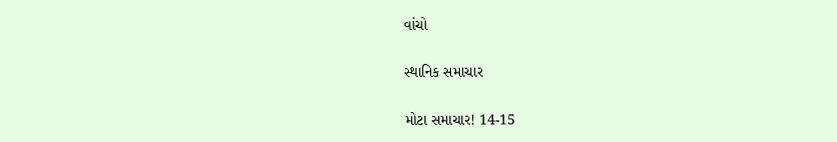વાંચો

સ્થાનિક સમાચાર

મોટા સમાચાર! 14-15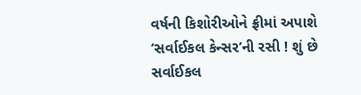વર્ષની કિશોરીઓને ફ્રીમાં અપાશે ‘સર્વાઈકલ કેન્સર’ની રસી ! શું છે સર્વાઈકલ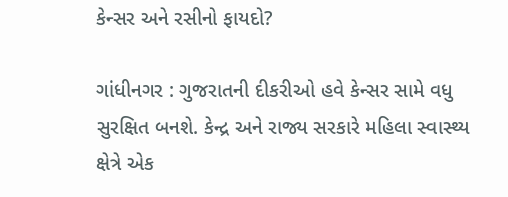કેન્સર અને રસીનો ફાયદો?

ગાંધીનગર : ગુજરાતની દીકરીઓ હવે કેન્સર સામે વધુ સુરક્ષિત બનશે. કેન્દ્ર અને રાજ્ય સરકારે મહિલા સ્વાસ્થ્ય ક્ષેત્રે એક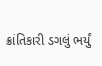ક્રાંતિકારી ડગલું ભર્યું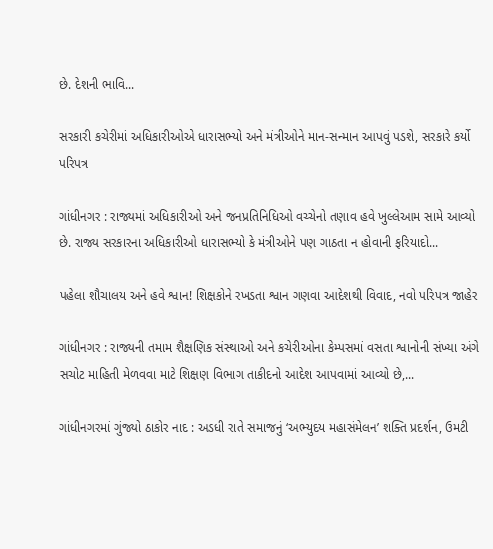છે. દેશની ભાવિ...

સરકારી કચેરીમાં અધિકારીઓએ ધારાસભ્યો અને મંત્રીઓને માન-સન્માન આપવું પડશે, સરકારે કર્યો પરિપત્ર

ગાંધીનગર : રાજ્યમાં અધિકારીઓ અને જનપ્રતિનિધિઓ વચ્ચેનો તણાવ હવે ખુલ્લેઆમ સામે આવ્યો છે. રાજ્ય સરકારના અધિકારીઓ ધારાસભ્યો કે મંત્રીઓને પણ ગાઠતા ન હોવાની ફરિયાદો...

પહેલા શૌચાલય અને હવે શ્વાન! શિક્ષકોને રખડતા શ્વાન ગણવા આદેશથી વિવાદ, નવો પરિપત્ર જાહેર

ગાંધીનગર : રાજ્યની તમામ શૈક્ષણિક સંસ્થાઓ અને કચેરીઓના કેમ્પસમાં વસતા શ્વાનોની સંખ્યા અંગે સચોટ માહિતી મેળવવા માટે શિક્ષણ વિભાગ તાકીદનો આદેશ આપવામાં આવ્યો છે,...

ગાંધીનગરમાં ગુંજ્યો ઠાકોર નાદ : અડધી રાતે સમાજનું ‘અભ્યુદય મહાસંમેલન’ શક્તિ પ્રદર્શન, ઉમટી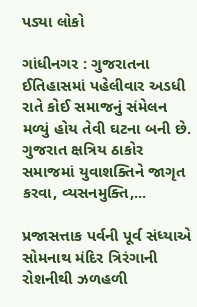પડ્યા લોકો

ગાંધીનગર : ગુજરાતના ઈતિહાસમાં પહેલીવાર અડધી રાતે કોઈ સમાજનું સંમેલન મળ્યું હોય તેવી ઘટના બની છે. ગુજરાત ક્ષત્રિય ઠાકોર સમાજમાં યુવાશક્તિને જાગૃત કરવા, વ્યસનમુક્તિ,...

પ્રજાસત્તાક પર્વની પૂર્વ સંધ્યાએ સોમનાથ મંદિર ત્રિરંગાની રોશનીથી ઝળહળી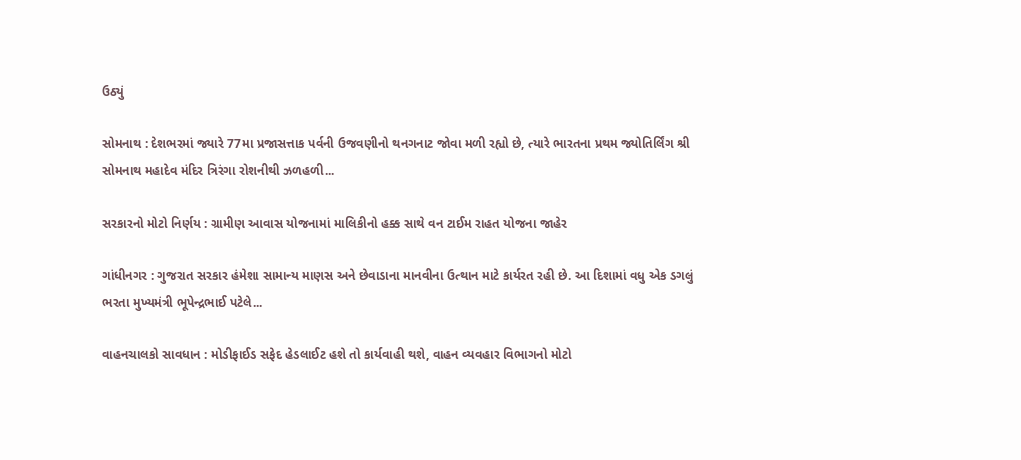ઉઠ્યું

સોમનાથ : દેશભરમાં જ્યારે 77મા પ્રજાસત્તાક પર્વની ઉજવણીનો થનગનાટ જોવા મળી રહ્યો છે, ત્યારે ભારતના પ્રથમ જ્યોતિર્લિંગ શ્રી સોમનાથ મહાદેવ મંદિર ત્રિરંગા રોશનીથી ઝળહળી...

સરકારનો મોટો નિર્ણય : ગ્રામીણ આવાસ યોજનામાં માલિકીનો હક્ક સાથે વન ટાઈમ રાહત યોજના જાહેર

ગાંધીનગર : ગુજરાત સરકાર હંમેશા સામાન્ય માણસ અને છેવાડાના માનવીના ઉત્થાન માટે કાર્યરત રહી છે. આ દિશામાં વધુ એક ડગલું ભરતા મુખ્યમંત્રી ભૂપેન્દ્રભાઈ પટેલે...

વાહનચાલકો સાવધાન : મોડીફાઈડ સફેદ હેડલાઈટ હશે તો કાર્યવાહી થશે, વાહન વ્યવહાર વિભાગનો મોટો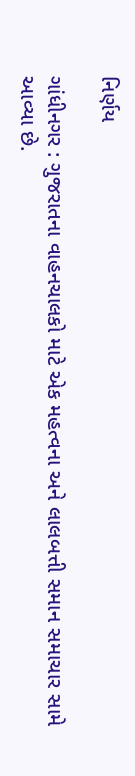નિર્ણય

ગાંધીનગર : ગુજરાતના વાહનચાલકો માટે એક મહત્વના અને લાલબત્તી સમાન સમાચાર સામે આવ્યા છે.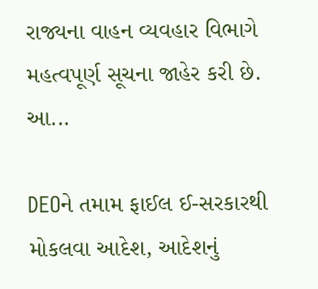રાજ્યના વાહન વ્યવહાર વિભાગે મહત્વપૂર્ણ સૂચના જાહેર કરી છે. આ...

DEOને તમામ ફાઈલ ઈ-સરકારથી મોકલવા આદેશ, આદેશનું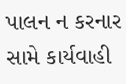પાલન ન કરનાર સામે કાર્યવાહી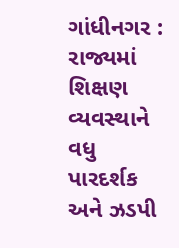ગાંધીનગર : રાજ્યમાં શિક્ષણ વ્યવસ્થાને વધુ પારદર્શક અને ઝડપી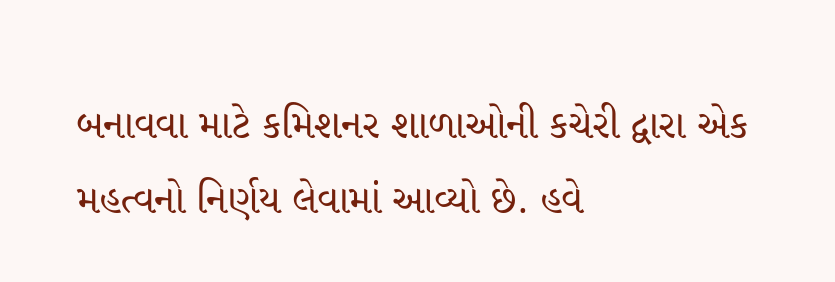બનાવવા માટે કમિશનર શાળાઓની કચેરી દ્વારા એક મહત્વનો નિર્ણય લેવામાં આવ્યો છે. હવે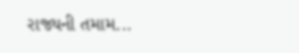રાજ્યની તમામ...